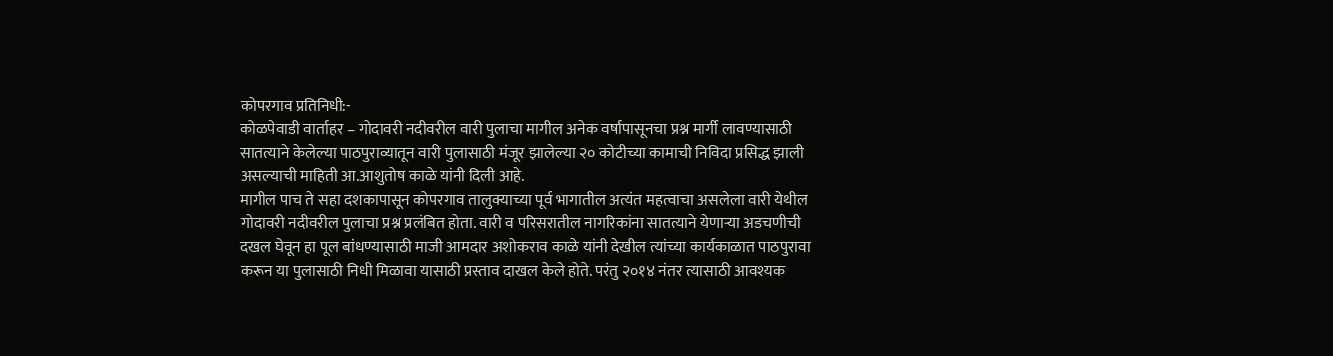कोपरगाव प्रतिनिधी:-
कोळपेवाडी वार्ताहर – गोदावरी नदीवरील वारी पुलाचा मागील अनेक वर्षापासूनचा प्रश्न मार्गी लावण्यासाठी सातत्याने केलेल्या पाठपुराव्यातून वारी पुलासाठी मंजूर झालेल्या २० कोटीच्या कामाची निविदा प्रसिद्ध झाली असल्याची माहिती आ.आशुतोष काळे यांनी दिली आहे.
मागील पाच ते सहा दशकापासून कोपरगाव तालुक्याच्या पूर्व भागातील अत्यंत महत्वाचा असलेला वारी येथील गोदावरी नदीवरील पुलाचा प्रश्न प्रलंबित होता. वारी व परिसरातील नागरिकांना सातत्याने येणाऱ्या अडचणीची दखल घेवून हा पूल बांधण्यासाठी माजी आमदार अशोकराव काळे यांनी देखील त्यांच्या कार्यकाळात पाठपुरावा करून या पुलासाठी निधी मिळावा यासाठी प्रस्ताव दाखल केले होते. परंतु २०१४ नंतर त्यासाठी आवश्यक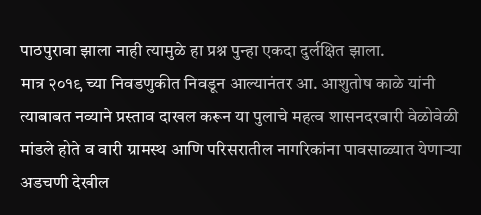पाठपुरावा झाला नाही त्यामुळे हा प्रश्न पुन्हा एकदा दुर्लक्षित झाला.
मात्र २०१९ च्या निवडणुकीत निवडून आल्यानंतर आ. आशुतोष काळे यांनी त्याबाबत नव्याने प्रस्ताव दाखल करून या पुलाचे महत्व शासनदरबारी वेळोवेळी मांडले होते व वारी ग्रामस्थ आणि परिसरातील नागरिकांना पावसाळ्यात येणाऱ्या अडचणी देखील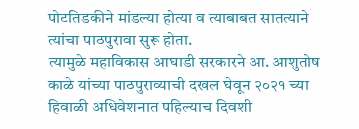पोटतिडकीने मांडल्या होत्या व त्याबाबत सातत्याने त्यांचा पाठपुरावा सुरू होता.
त्यामुळे महाविकास आघाडी सरकारने आ. आशुतोष काळे यांच्या पाठपुराव्याची दखल घेवून २०२१ च्या हिवाळी अधिवेशनात पहिल्याच दिवशी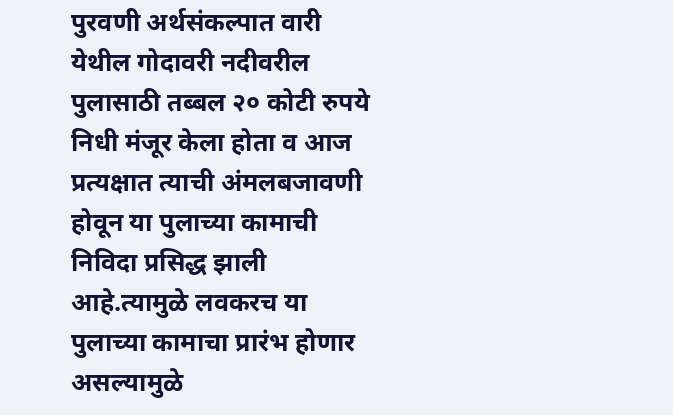पुरवणी अर्थसंकल्पात वारी येथील गोदावरी नदीवरील पुलासाठी तब्बल २० कोटी रुपये निधी मंजूर केला होता व आज प्रत्यक्षात त्याची अंमलबजावणी होवून या पुलाच्या कामाची निविदा प्रसिद्ध झाली आहे.त्यामुळे लवकरच या पुलाच्या कामाचा प्रारंभ होणार असल्यामुळे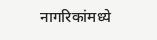नागरिकांमध्ये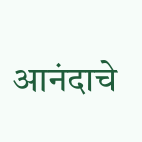आनंदाचे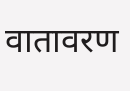वातावरण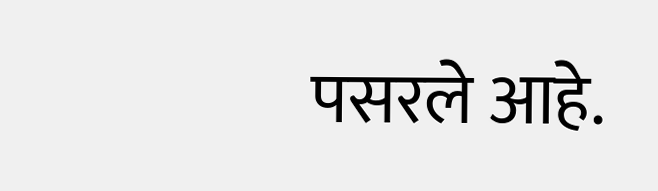पसरले आहे.